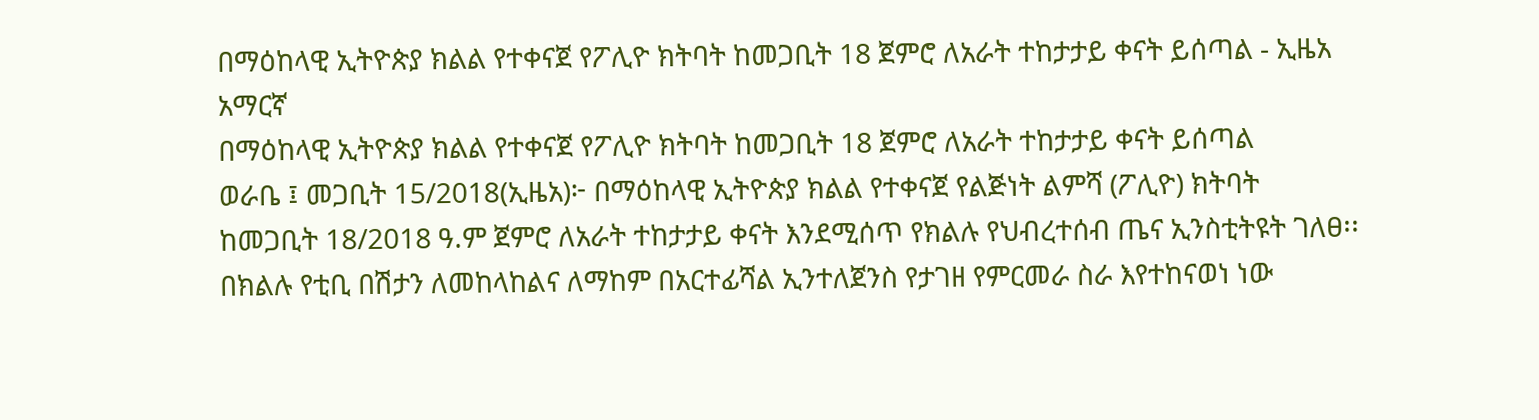በማዕከላዊ ኢትዮጵያ ክልል የተቀናጀ የፖሊዮ ክትባት ከመጋቢት 18 ጀምሮ ለአራት ተከታታይ ቀናት ይሰጣል - ኢዜአ አማርኛ
በማዕከላዊ ኢትዮጵያ ክልል የተቀናጀ የፖሊዮ ክትባት ከመጋቢት 18 ጀምሮ ለአራት ተከታታይ ቀናት ይሰጣል
ወራቤ ፤ መጋቢት 15/2018(ኢዜአ)፦ በማዕከላዊ ኢትዮጵያ ክልል የተቀናጀ የልጅነት ልምሻ (ፖሊዮ) ክትባት ከመጋቢት 18/2018 ዓ.ም ጀምሮ ለአራት ተከታታይ ቀናት እንደሚሰጥ የክልሉ የህብረተሰብ ጤና ኢንስቲትዩት ገለፀ፡፡
በክልሉ የቲቢ በሽታን ለመከላከልና ለማከም በአርተፊሻል ኢንተለጀንስ የታገዘ የምርመራ ስራ እየተከናወነ ነው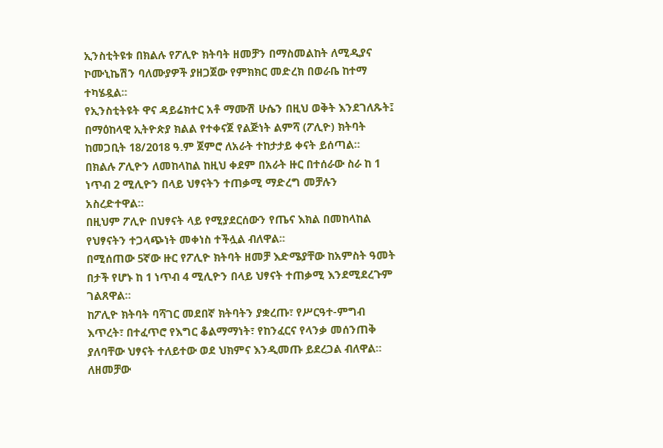ኢንስቲትዩቱ በክልሉ የፖሊዮ ክትባት ዘመቻን በማስመልከት ለሚዲያና ኮሙኒኬሽን ባለሙያዎች ያዘጋጀው የምክክር መድረክ በወራቤ ከተማ ተካሄዷል፡፡
የኢንስቲትዩት ዋና ዳይሬክተር አቶ ማሙሽ ሁሴን በዚህ ወቅት እንደገለጹት፤ በማዕከላዊ ኢትዮጵያ ክልል የተቀናጀ የልጅነት ልምሻ (ፖሊዮ) ክትባት ከመጋቢት 18/2018 ዓ.ም ጀምሮ ለአራት ተከታታይ ቀናት ይሰጣል።
በክልሉ ፖሊዮን ለመከላከል ከዚህ ቀደም በአራት ዙር በተሰራው ስራ ከ 1 ነጥብ 2 ሚሊዮን በላይ ህፃናትን ተጠቃሚ ማድረግ መቻሉን አስረድተዋል።
በዚህም ፖሊዮ በህፃናት ላይ የሚያደርሰውን የጤና እክል በመከላከል የህፃናትን ተጋላጭነት መቀነስ ተችሏል ብለዋል፡፡
በሚሰጠው 5ኛው ዙር የፖሊዮ ክትባት ዘመቻ እድሜያቸው ከአምስት ዓመት በታች የሆኑ ከ 1 ነጥብ 4 ሚሊዮን በላይ ህፃናት ተጠቃሚ እንደሚደረጉም ገልጸዋል።
ከፖሊዮ ክትባት ባሻገር መደበኛ ክትባትን ያቋረጡ፣ የሥርዓተ-ምግብ እጥረት፣ በተፈጥሮ የእግር ቆልማማነት፣ የከንፈርና የላንቃ መሰንጠቅ ያለባቸው ህፃናት ተለይተው ወደ ህክምና እንዲመጡ ይደረጋል ብለዋል።
ለዘመቻው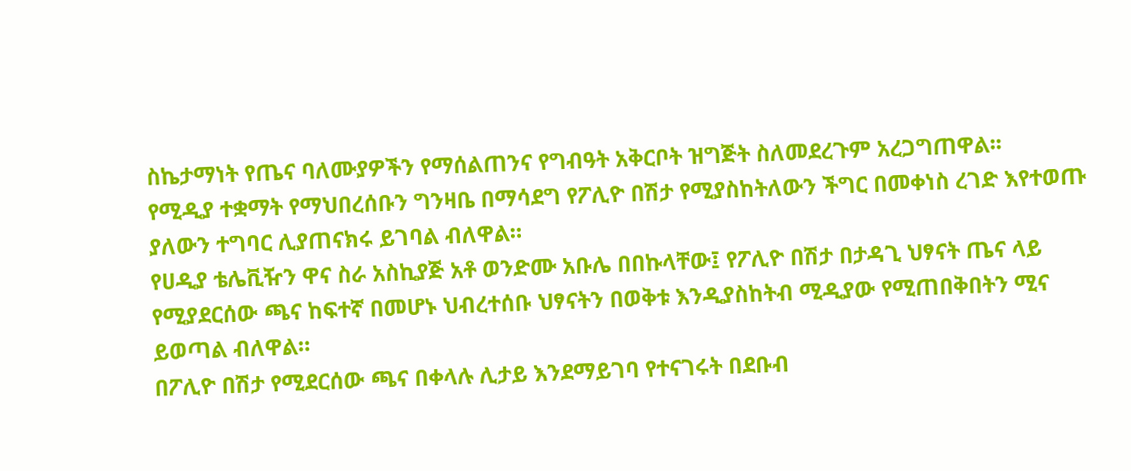ስኬታማነት የጤና ባለሙያዎችን የማሰልጠንና የግብዓት አቅርቦት ዝግጅት ስለመደረጉም አረጋግጠዋል፡፡
የሚዲያ ተቋማት የማህበረሰቡን ግንዛቤ በማሳደግ የፖሊዮ በሽታ የሚያስከትለውን ችግር በመቀነስ ረገድ እየተወጡ ያለውን ተግባር ሊያጠናክሩ ይገባል ብለዋል።
የሀዲያ ቴሌቪዥን ዋና ስራ አስኪያጅ አቶ ወንድሙ አቡሌ በበኩላቸው፤ የፖሊዮ በሽታ በታዳጊ ህፃናት ጤና ላይ የሚያደርሰው ጫና ከፍተኛ በመሆኑ ህብረተሰቡ ህፃናትን በወቅቱ እንዲያስከትብ ሚዲያው የሚጠበቅበትን ሚና ይወጣል ብለዋል።
በፖሊዮ በሽታ የሚደርሰው ጫና በቀላሉ ሊታይ እንደማይገባ የተናገሩት በደቡብ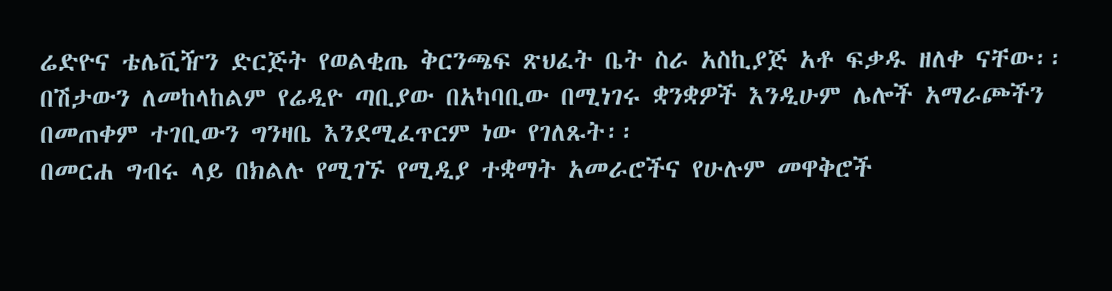ሬድዮና ቴሌቪዥን ድርጅት የወልቂጤ ቅርንጫፍ ጽህፈት ቤት ስራ አስኪያጅ አቶ ፍቃዱ ዘለቀ ናቸው፡፡
በሽታውን ለመከላከልም የሬዲዮ ጣቢያው በአካባቢው በሚነገሩ ቋንቋዎች እንዲሁም ሌሎች አማራጮችን በመጠቀም ተገቢውን ግንዛቤ እንደሚፈጥርም ነው የገለጹት፡፡
በመርሐ ግብሩ ላይ በክልሉ የሚገኙ የሚዲያ ተቋማት አመራሮችና የሁሉም መዋቅሮች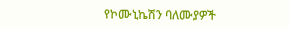የኮሙኒኬሽን ባለሙያዎች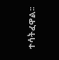ተሳትፈዋል፡፡